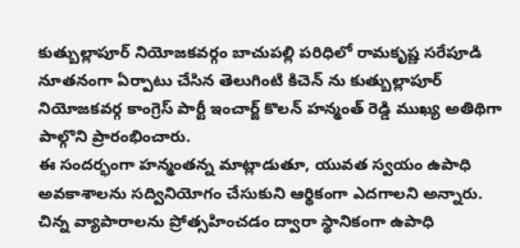కుత్బుల్లాపూర్ నియోజకవర్గం బాచుపల్లి పరిధిలో రామకృష్ణ సరేపూడి నూతనంగా ఏర్పాటు చేసిన తెలుగింటి కిచెన్ ను కుత్బుల్లాపూర్ నియోజకవర్గ కాంగ్రెస్ పార్టీ ఇంచార్జ్ కొలన్ హన్మంత్ రెడ్డి ముఖ్య అతిథిగా పాల్గొని ప్రారంభించారు.
ఈ సందర్భంగా హన్మంతన్న మాట్లాడుతూ, యువత స్వయం ఉపాధి అవకాశాలను సద్వినియోగం చేసుకుని ఆర్థికంగా ఎదగాలని అన్నారు. చిన్న వ్యాపారాలను ప్రోత్సహించడం ద్వారా స్థానికంగా ఉపాధి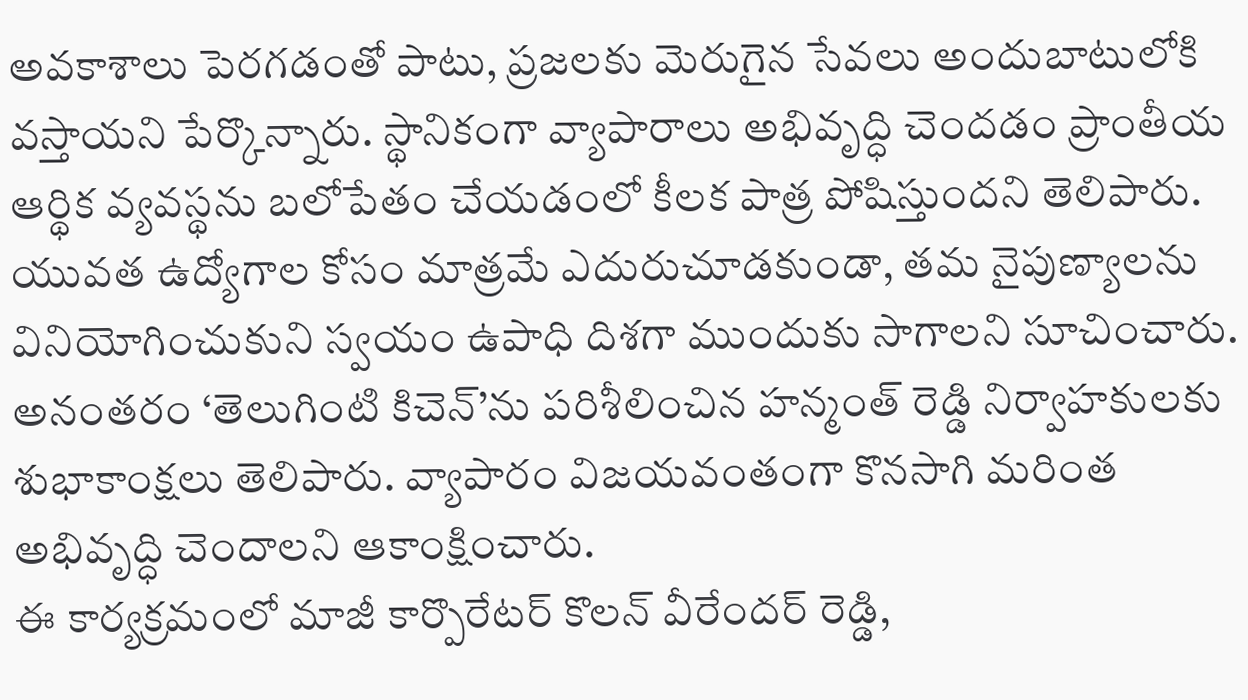అవకాశాలు పెరగడంతో పాటు, ప్రజలకు మెరుగైన సేవలు అందుబాటులోకి వస్తాయని పేర్కొన్నారు. స్థానికంగా వ్యాపారాలు అభివృద్ధి చెందడం ప్రాంతీయ ఆర్థిక వ్యవస్థను బలోపేతం చేయడంలో కీలక పాత్ర పోషిస్తుందని తెలిపారు. యువత ఉద్యోగాల కోసం మాత్రమే ఎదురుచూడకుండా, తమ నైపుణ్యాలను వినియోగించుకుని స్వయం ఉపాధి దిశగా ముందుకు సాగాలని సూచించారు.
అనంతరం ‘తెలుగింటి కిచెన్’ను పరిశీలించిన హన్మంత్ రెడ్డి నిర్వాహకులకు శుభాకాంక్షలు తెలిపారు. వ్యాపారం విజయవంతంగా కొనసాగి మరింత అభివృద్ధి చెందాలని ఆకాంక్షించారు.
ఈ కార్యక్రమంలో మాజీ కార్పొరేటర్ కొలన్ వీరేందర్ రెడ్డి,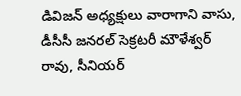డివిజన్ అధ్యక్షులు వారాగాని వాసు, డీసీసీ జనరల్ సెక్రటరీ మౌళేశ్వర్ రావు, సీనియర్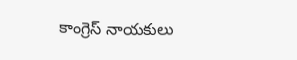కాంగ్రెస్ నాయకులు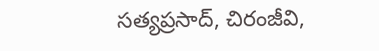సత్యప్రసాద్, చిరంజీవి,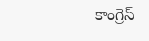కాంగ్రెస్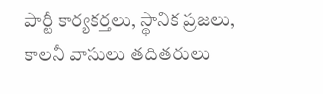పార్టీ కార్యకర్తలు, స్థానిక ప్రజలు, కాలనీ వాసులు తదితరులు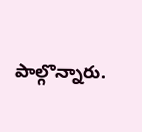పాల్గొన్నారు.